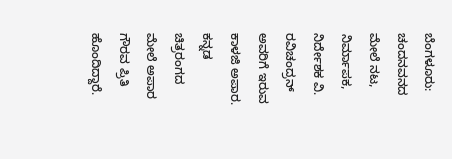ಬೆಂಗಳೂರು: ಚಂದನವನದ ಮೇಲೆ ನಟ, ನಿರ್ಮಾಪಕ, ನಿರ್ದೇಶಕ ವಿ. ರವಿಚಂದ್ರನ್ ಅವರಿಗೆ ಇರುವ ಕಾಳಜಿ ಅಪಾರ. ಕನ್ನಡ ಚಿತ್ರರಂಗದ ಮೇಲೆ ಅಪಾರ ಗೌರವ ಪ್ರಿತಿ ಹೊಂದಿದ್ದಾರೆ.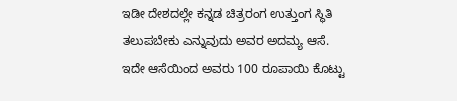ಇಡೀ ದೇಶದಲ್ಲೇ ಕನ್ನಡ ಚಿತ್ರರಂಗ ಉತ್ತುಂಗ ಸ್ಥಿತಿ ತಲುಪಬೇಕು ಎನ್ನುವುದು ಅವರ ಅದಮ್ಯ ಆಸೆ.
ಇದೇ ಆಸೆಯಿಂದ ಅವರು 100 ರೂಪಾಯಿ ಕೊಟ್ಟು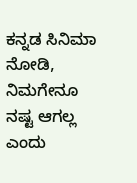ಕನ್ನಡ ಸಿನಿಮಾ ನೋಡಿ, ನಿಮಗೇನೂ ನಷ್ಟ ಆಗಲ್ಲ ಎಂದು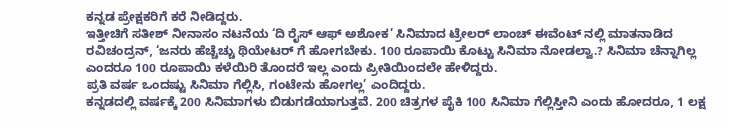ಕನ್ನಡ ಪ್ರೇಕ್ಷಕರಿಗೆ ಕರೆ ನೀಡಿದ್ದರು.
ಇತ್ತೀಚಿಗೆ ಸತೀಶ್ ನೀನಾಸಂ ನಟನೆಯ ‘ದಿ ರೈಸ್ ಆಫ್ ಅಶೋಕ’ ಸಿನಿಮಾದ ಟ್ರೇಲರ್ ಲಾಂಚ್ ಈವೆಂಟ್ ನಲ್ಲಿ ಮಾತನಾಡಿದ ರವಿಚಂದ್ರನ್, ‘ಜನರು ಹೆಚ್ಚೆಚ್ಚು ಥಿಯೇಟರ್ ಗೆ ಹೋಗಬೇಕು. 100 ರೂಪಾಯಿ ಕೊಟ್ಟು ಸಿನಿಮಾ ನೋಡಲ್ವಾ.? ಸಿನಿಮಾ ಚೆನ್ನಾಗಿಲ್ಲ ಎಂದರೂ 100 ರೂಪಾಯಿ ಕಳೆಯಿರಿ ತೊಂದರೆ ಇಲ್ಲ ಎಂದು ಪ್ರೀತಿಯಿಂದಲೇ ಹೇಳಿದ್ದರು.
ಪ್ರತಿ ವರ್ಷ ಒಂದಷ್ಟು ಸಿನಿಮಾ ಗೆಲ್ಲಿಸಿ, ಗಂಟೇನು ಹೋಗಲ್ಲ’ ಎಂದಿದ್ದರು.
ಕನ್ನಡದಲ್ಲಿ ವರ್ಷಕ್ಕೆ 200 ಸಿನಿಮಾಗಳು ಬಿಡುಗಡೆಯಾಗುತ್ತವೆ. 200 ಚಿತ್ರಗಳ ಪೈಕಿ 100 ಸಿನಿಮಾ ಗೆಲ್ಲಿಸ್ತೀನಿ ಎಂದು ಹೋದರೂ, 1 ಲಕ್ಷ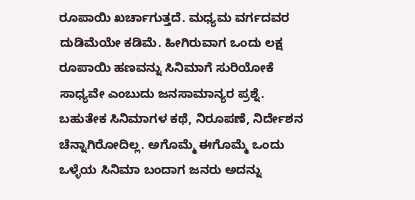ರೂಪಾಯಿ ಖರ್ಚಾಗುತ್ತದೆ. ಮಧ್ಯಮ ವರ್ಗದವರ ದುಡಿಮೆಯೇ ಕಡಿಮೆ. ಹೀಗಿರುವಾಗ ಒಂದು ಲಕ್ಷ ರೂಪಾಯಿ ಹಣವನ್ನು ಸಿನಿಮಾಗೆ ಸುರಿಯೋಕೆ ಸಾಧ್ಯವೇ ಎಂಬುದು ಜನಸಾಮಾನ್ಯರ ಪ್ರಶ್ನೆ. ಬಹುತೇಕ ಸಿನಿಮಾಗಳ ಕಥೆ, ನಿರೂಪಣೆ, ನಿರ್ದೇಶನ ಚೆನ್ನಾಗಿರೋದಿಲ್ಲ. ಅಗೊಮ್ಮೆ ಈಗೊಮ್ಮೆ ಒಂದು ಒಳ್ಳೆಯ ಸಿನಿಮಾ ಬಂದಾಗ ಜನರು ಅದನ್ನು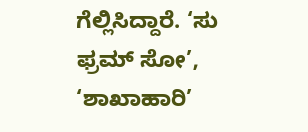ಗೆಲ್ಲಿಸಿದ್ದಾರೆ. ‘ಸು ಫ್ರಮ್ ಸೋ’, ‘ಶಾಖಾಹಾರಿ’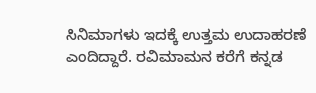ಸಿನಿಮಾಗಳು ಇದಕ್ಕೆ ಉತ್ತಮ ಉದಾಹರಣೆ ಎಂದಿದ್ದಾರೆ. ರವಿಮಾಮನ ಕರೆಗೆ ಕನ್ನಡ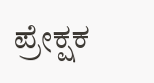ಪ್ರೇಕ್ಷಕ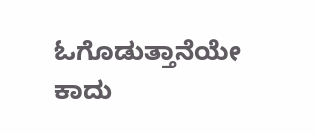ಓಗೊಡುತ್ತಾನೆಯೇ ಕಾದು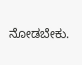ನೋಡಬೇಕು.